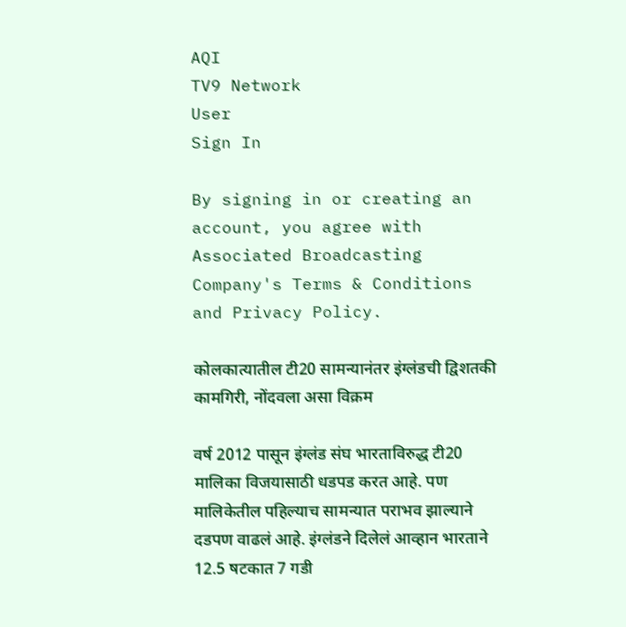AQI
TV9 Network
User
Sign In

By signing in or creating an account, you agree with Associated Broadcasting Company's Terms & Conditions and Privacy Policy.

कोलकात्यातील टी20 सामन्यानंतर इंग्लंडची द्विशतकी कामगिरी, नोंदवला असा विक्रम

वर्ष 2012 पासून इंग्लंड संघ भारताविरुद्ध टी20 मालिका विजयासाठी धडपड करत आहे. पण मालिकेतील पहिल्याच सामन्यात पराभव झाल्याने दडपण वाढलं आहे. इंग्लंडने दिलेलं आव्हान भारताने 12.5 षटकात 7 गडी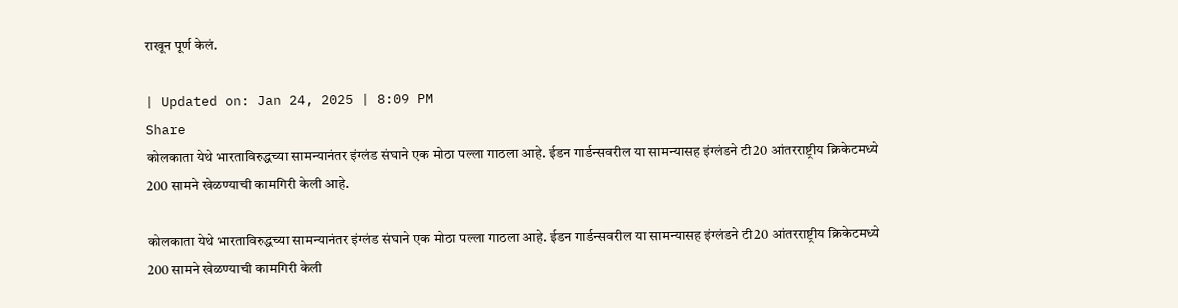राखून पूर्ण केलं.

| Updated on: Jan 24, 2025 | 8:09 PM
Share
कोलकाता येथे भारताविरुद्धच्या सामन्यानंतर इंग्लंड संघाने एक मोठा पल्ला गाठला आहे. ईडन गार्डन्सवरील या सामन्यासह इंग्लंडने टी20 आंतरराष्ट्रीय क्रिकेटमध्ये 200 सामने खेळण्याची कामगिरी केली आहे.

कोलकाता येथे भारताविरुद्धच्या सामन्यानंतर इंग्लंड संघाने एक मोठा पल्ला गाठला आहे. ईडन गार्डन्सवरील या सामन्यासह इंग्लंडने टी20 आंतरराष्ट्रीय क्रिकेटमध्ये 200 सामने खेळण्याची कामगिरी केली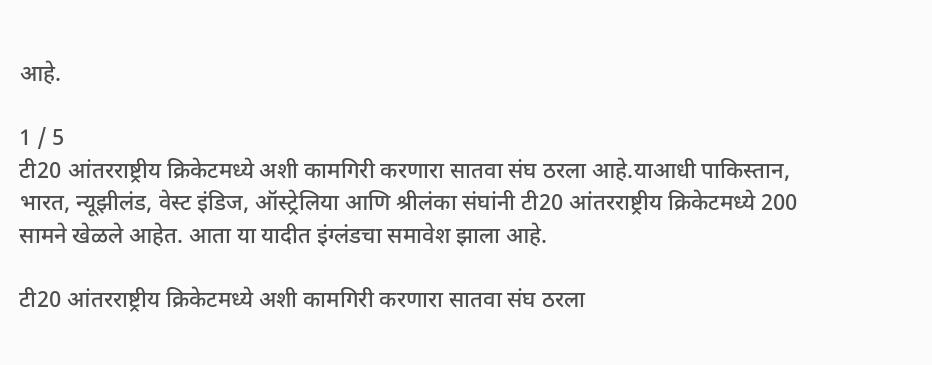आहे.

1 / 5
टी20 आंतरराष्ट्रीय क्रिकेटमध्ये अशी कामगिरी करणारा सातवा संघ ठरला आहे.याआधी पाकिस्तान, भारत, न्यूझीलंड, वेस्ट इंडिज, ऑस्ट्रेलिया आणि श्रीलंका संघांनी टी20 आंतरराष्ट्रीय क्रिकेटमध्ये 200 सामने खेळले आहेत. आता या यादीत इंग्लंडचा समावेश झाला आहे.

टी20 आंतरराष्ट्रीय क्रिकेटमध्ये अशी कामगिरी करणारा सातवा संघ ठरला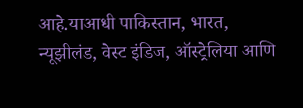आहे.याआधी पाकिस्तान, भारत, न्यूझीलंड, वेस्ट इंडिज, ऑस्ट्रेलिया आणि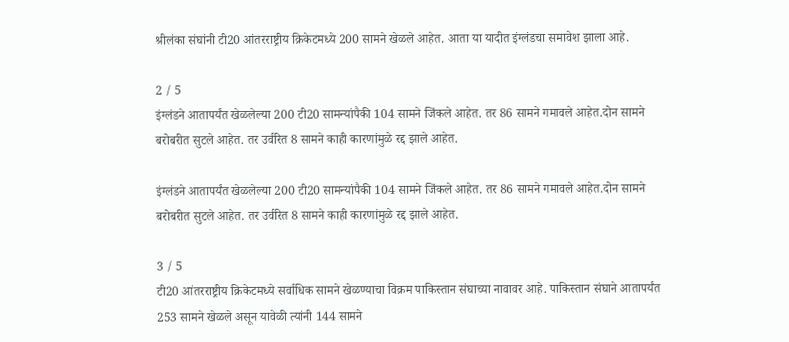श्रीलंका संघांनी टी20 आंतरराष्ट्रीय क्रिकेटमध्ये 200 सामने खेळले आहेत. आता या यादीत इंग्लंडचा समावेश झाला आहे.

2 / 5
इंग्लंडने आतापर्यंत खेळलेल्या 200 टी20 सामन्यांपैकी 104 सामने जिंकले आहेत. तर 86 सामने गमावले आहेत.दोन सामने बरोबरीत सुटले आहेत. तर उर्वरित 8 सामने काही कारणांमुळे रद्द झाले आहेत.

इंग्लंडने आतापर्यंत खेळलेल्या 200 टी20 सामन्यांपैकी 104 सामने जिंकले आहेत. तर 86 सामने गमावले आहेत.दोन सामने बरोबरीत सुटले आहेत. तर उर्वरित 8 सामने काही कारणांमुळे रद्द झाले आहेत.

3 / 5
टी20 आंतरराष्ट्रीय क्रिकेटमध्ये सर्वाधिक सामने खेळण्याचा विक्रम पाकिस्तान संघाच्या नावावर आहे. पाकिस्तान संघाने आतापर्यंत 253 सामने खेळले असून यावेळी त्यांनी 144 सामने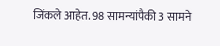जिंकले आहेत. 98 सामन्यांपैकी 3 सामने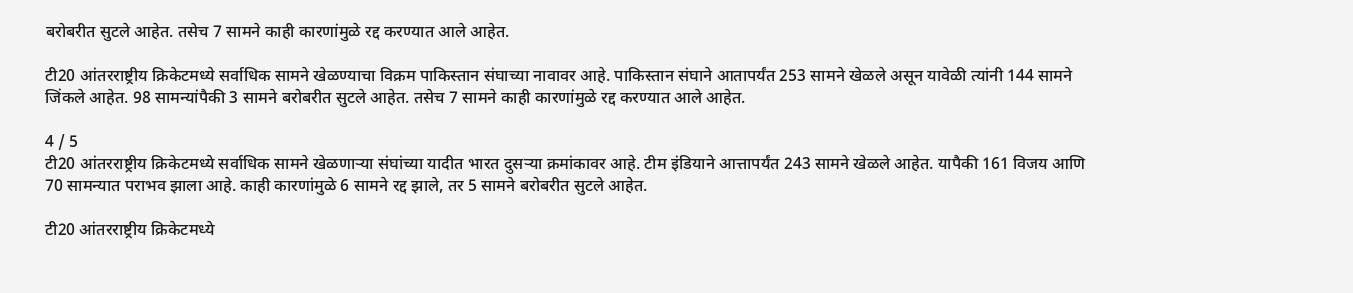बरोबरीत सुटले आहेत. तसेच 7 सामने काही कारणांमुळे रद्द करण्यात आले आहेत.

टी20 आंतरराष्ट्रीय क्रिकेटमध्ये सर्वाधिक सामने खेळण्याचा विक्रम पाकिस्तान संघाच्या नावावर आहे. पाकिस्तान संघाने आतापर्यंत 253 सामने खेळले असून यावेळी त्यांनी 144 सामने जिंकले आहेत. 98 सामन्यांपैकी 3 सामने बरोबरीत सुटले आहेत. तसेच 7 सामने काही कारणांमुळे रद्द करण्यात आले आहेत.

4 / 5
टी20 आंतरराष्ट्रीय क्रिकेटमध्ये सर्वाधिक सामने खेळणाऱ्या संघांच्या यादीत भारत दुसऱ्या क्रमांकावर आहे. टीम इंडियाने आत्तापर्यंत 243 सामने खेळले आहेत. यापैकी 161 विजय आणि 70 सामन्यात पराभव झाला आहे. काही कारणांमुळे 6 सामने रद्द झाले, तर 5 सामने बरोबरीत सुटले आहेत.

टी20 आंतरराष्ट्रीय क्रिकेटमध्ये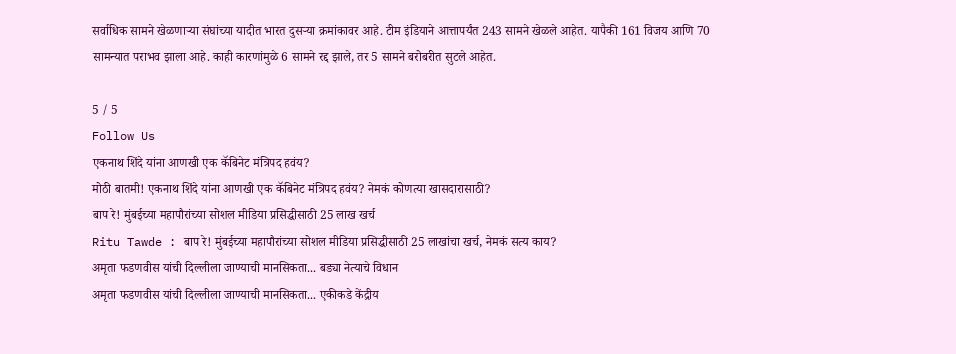सर्वाधिक सामने खेळणाऱ्या संघांच्या यादीत भारत दुसऱ्या क्रमांकावर आहे. टीम इंडियाने आत्तापर्यंत 243 सामने खेळले आहेत. यापैकी 161 विजय आणि 70 सामन्यात पराभव झाला आहे. काही कारणांमुळे 6 सामने रद्द झाले, तर 5 सामने बरोबरीत सुटले आहेत.

5 / 5
Follow Us
एकनाथ शिंदे यांना आणखी एक कॅबिनेट मंत्रिपद हवंय?
मोठी बातमी! एकनाथ शिंदे यांना आणखी एक कॅबिनेट मंत्रिपद हवंय? नेमकं कोणत्या खासदारासाठी?
बाप रे! मुंबईच्या महापौरांच्या सोशल मीडिया प्रसिद्धीसाठी 25 लाख खर्च
Ritu Tawde : बाप रे! मुंबईच्या महापौरांच्या सोशल मीडिया प्रसिद्धीसाठी 25 लाखांचा खर्च, नेमकं सत्य काय?
अमृता फडणवीस यांची दिल्लीला जाण्याची मानसिकता... बड्या नेत्याचे विधान
अमृता फडणवीस यांची दिल्लीला जाण्याची मानसिकता... एकीकडे केंद्रीय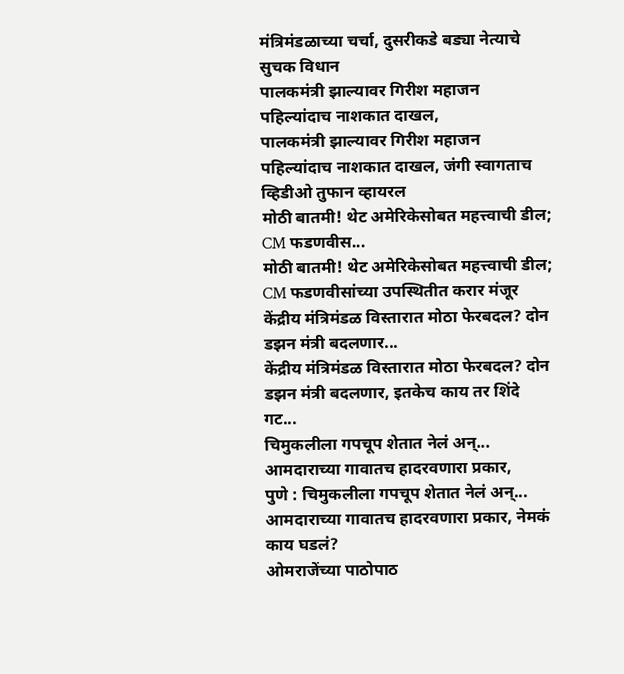मंत्रिमंडळाच्या चर्चा, दुसरीकडे बड्या नेत्याचे सुचक विधान
पालकमंत्री झाल्यावर गिरीश महाजन पहिल्यांदाच नाशकात दाखल,
पालकमंत्री झाल्यावर गिरीश महाजन पहिल्यांदाच नाशकात दाखल, जंगी स्वागताच व्हिडीओ तुफान व्हायरल
मोठी बातमी! थेट अमेरिकेसोबत महत्त्वाची डील; CM फडणवीस...
मोठी बातमी! थेट अमेरिकेसोबत महत्त्वाची डील; CM फडणवीसांच्या उपस्थितीत करार मंजूर
केंद्रीय मंत्रिमंडळ विस्तारात मोठा फेरबदल? दोन डझन मंत्री बदलणार...
केंद्रीय मंत्रिमंडळ विस्तारात मोठा फेरबदल? दोन डझन मंत्री बदलणार, इतकेच काय तर शिंदे गट...
चिमुकलीला गपचूप शेतात नेलं अन्... आमदाराच्या गावातच हादरवणारा प्रकार,
पुणे : चिमुकलीला गपचूप शेतात नेलं अन्... आमदाराच्या गावातच हादरवणारा प्रकार, नेमकं काय घडलं?
ओमराजेंच्या पाठोपाठ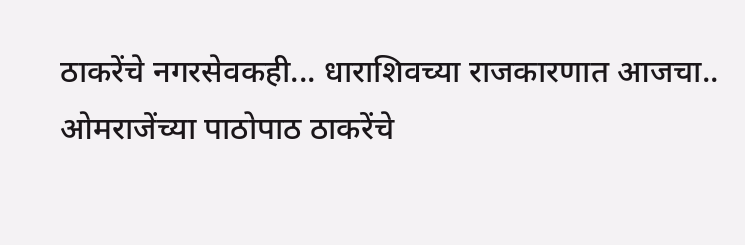ठाकरेंचे नगरसेवकही... धाराशिवच्या राजकारणात आजचा..
ओमराजेंच्या पाठोपाठ ठाकरेंचे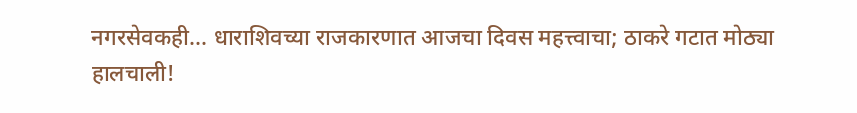नगरसेवकही... धाराशिवच्या राजकारणात आजचा दिवस महत्त्वाचा; ठाकरे गटात मोठ्या हालचाली!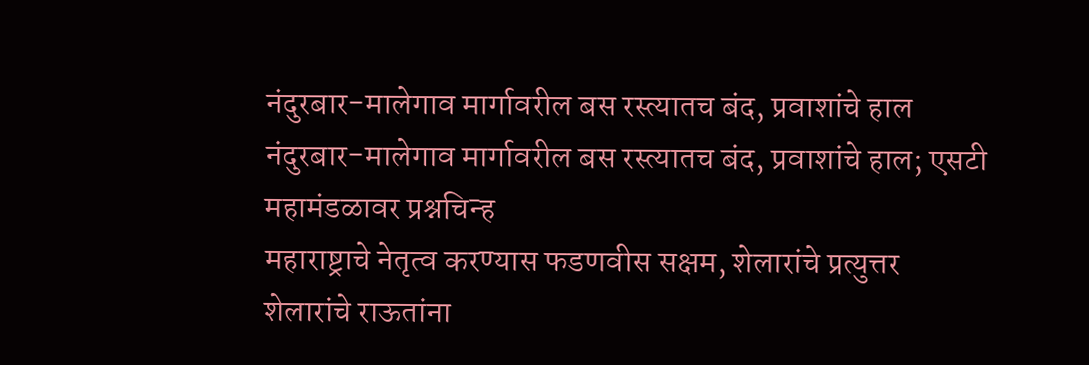नंदुरबार-मालेगाव मार्गावरील बस रस्त्यातच बंद, प्रवाशांचे हाल
नंदुरबार-मालेगाव मार्गावरील बस रस्त्यातच बंद, प्रवाशांचे हाल; एसटी महामंडळावर प्रश्नचिन्ह
महाराष्ट्राचे नेतृत्व करण्यास फडणवीस सक्षम, शेलारांचे प्रत्युत्तर
शेलारांचे राऊतांना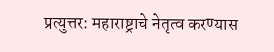प्रत्युत्तर: महाराष्ट्राचे नेतृत्व करण्यास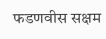फडणवीस सक्षम